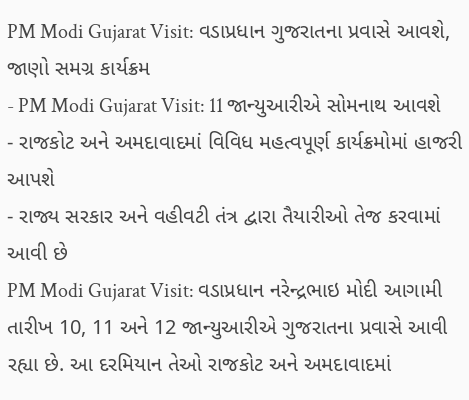PM Modi Gujarat Visit: વડાપ્રધાન ગુજરાતના પ્રવાસે આવશે, જાણો સમગ્ર કાર્યક્રમ
- PM Modi Gujarat Visit: 11 જાન્યુઆરીએ સોમનાથ આવશે
- રાજકોટ અને અમદાવાદમાં વિવિધ મહત્વપૂર્ણ કાર્યક્રમોમાં હાજરી આપશે
- રાજ્ય સરકાર અને વહીવટી તંત્ર દ્વારા તૈયારીઓ તેજ કરવામાં આવી છે
PM Modi Gujarat Visit: વડાપ્રધાન નરેન્દ્રભાઇ મોદી આગામી તારીખ 10, 11 અને 12 જાન્યુઆરીએ ગુજરાતના પ્રવાસે આવી રહ્યા છે. આ દરમિયાન તેઓ રાજકોટ અને અમદાવાદમાં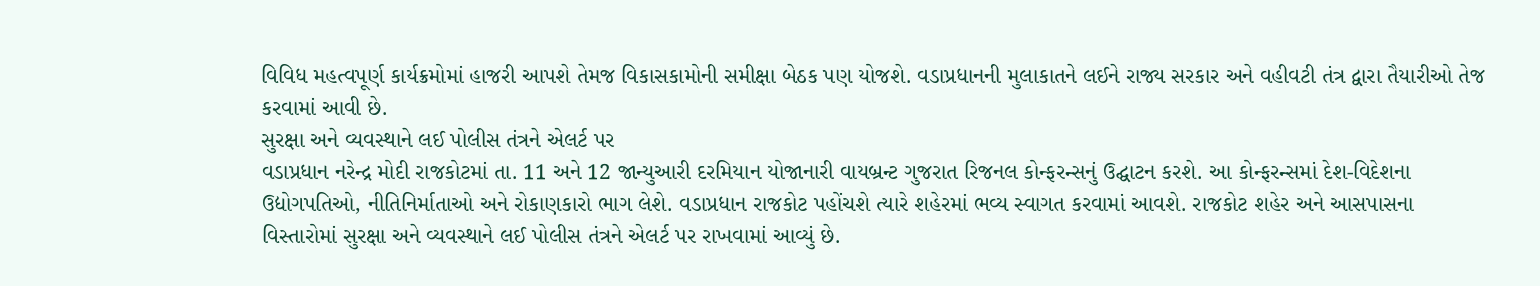વિવિધ મહત્વપૂર્ણ કાર્યક્રમોમાં હાજરી આપશે તેમજ વિકાસકામોની સમીક્ષા બેઠક પણ યોજશે. વડાપ્રધાનની મુલાકાતને લઈને રાજ્ય સરકાર અને વહીવટી તંત્ર દ્વારા તૈયારીઓ તેજ કરવામાં આવી છે.
સુરક્ષા અને વ્યવસ્થાને લઈ પોલીસ તંત્રને એલર્ટ પર
વડાપ્રધાન નરેન્દ્ર મોદી રાજકોટમાં તા. 11 અને 12 જાન્યુઆરી દરમિયાન યોજાનારી વાયબ્રન્ટ ગુજરાત રિજનલ કોન્ફરન્સનું ઉદ્ઘાટન કરશે. આ કોન્ફરન્સમાં દેશ-વિદેશના ઉદ્યોગપતિઓ, નીતિનિર્માતાઓ અને રોકાણકારો ભાગ લેશે. વડાપ્રધાન રાજકોટ પહોંચશે ત્યારે શહેરમાં ભવ્ય સ્વાગત કરવામાં આવશે. રાજકોટ શહેર અને આસપાસના વિસ્તારોમાં સુરક્ષા અને વ્યવસ્થાને લઈ પોલીસ તંત્રને એલર્ટ પર રાખવામાં આવ્યું છે.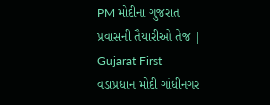PM મોદીના ગુજરાત પ્રવાસની તૈયારીઓ તેજ | Gujarat First
વડાપ્રધાન મોદી ગાંધીનગર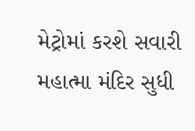મેટ્રોમાં કરશે સવારી
મહાત્મા મંદિર સુધી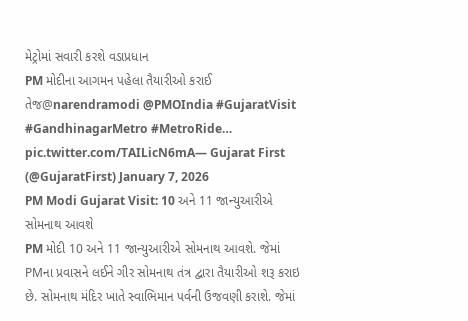મેટ્રોમાં સવારી કરશે વડાપ્રધાન
PM મોદીના આગમન પહેલા તૈયારીઓ કરાઈ તેજ@narendramodi @PMOIndia #GujaratVisit #GandhinagarMetro #MetroRide… pic.twitter.com/TAILicN6mA— Gujarat First (@GujaratFirst) January 7, 2026
PM Modi Gujarat Visit: 10 અને 11 જાન્યુઆરીએ સોમનાથ આવશે
PM મોદી 10 અને 11 જાન્યુઆરીએ સોમનાથ આવશે. જેમાં PMના પ્રવાસને લઈને ગીર સોમનાથ તંત્ર દ્વારા તૈયારીઓ શરૂ કરાઇ છે. સોમનાથ મંદિર ખાતે સ્વાભિમાન પર્વની ઉજવણી કરાશે. જેમાં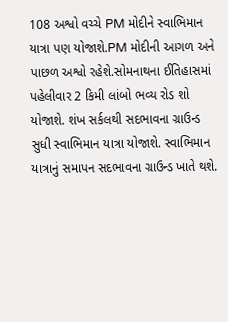108 અશ્વો વચ્ચે PM મોદીને સ્વાભિમાન યાત્રા પણ યોજાશે.PM મોદીની આગળ અને પાછળ અશ્વો રહેશે.સોમનાથના ઈતિહાસમાં પહેલીવાર 2 કિમી લાંબો ભવ્ય રોડ શો યોજાશે. શંખ સર્કલથી સદભાવના ગ્રાઉન્ડ સુધી સ્વાભિમાન યાત્રા યોજાશે. સ્વાભિમાન યાત્રાનું સમાપન સદભાવના ગ્રાઉન્ડ ખાતે થશે.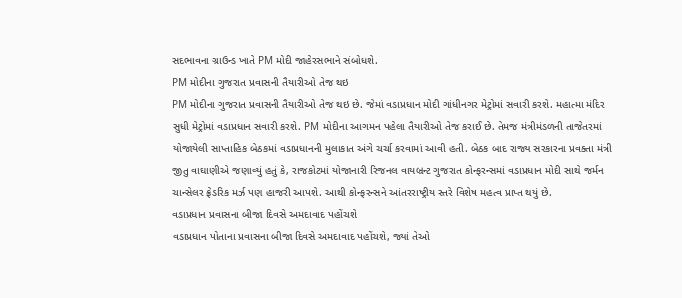સદભાવના ગ્રાઉન્ડ ખાતે PM મોદી જાહેરસભાને સંબોધશે.
PM મોદીના ગુજરાત પ્રવાસની તૈયારીઓ તેજ થઇ
PM મોદીના ગુજરાત પ્રવાસની તૈયારીઓ તેજ થઇ છે. જેમાં વડાપ્રધાન મોદી ગાંધીનગર મેટ્રોમાં સવારી કરશે. મહાત્મા મંદિર સુધી મેટ્રોમાં વડાપ્રધાન સવારી કરશે. PM મોદીના આગમન પહેલા તૈયારીઓ તેજ કરાઈ છે. તેમજ મંત્રીમંડળની તાજેતરમાં યોજાયેલી સાપ્તાહિક બેઠકમાં વડાપ્રધાનની મુલાકાત અંગે ચર્ચા કરવામાં આવી હતી. બેઠક બાદ રાજ્ય સરકારના પ્રવક્તા મંત્રી જીતુ વાઘાણીએ જણાવ્યું હતું કે, રાજકોટમાં યોજાનારી રિજનલ વાયબ્રન્ટ ગુજરાત કોન્ફરન્સમાં વડાપ્રધાન મોદી સાથે જર્મન ચાન્સેલર ફ્રેડરિક મર્ઝ પણ હાજરી આપશે. આથી કોન્ફરન્સને આંતરરાષ્ટ્રીય સ્તરે વિશેષ મહત્વ પ્રાપ્ત થયું છે.
વડાપ્રધાન પ્રવાસના બીજા દિવસે અમદાવાદ પહોંચશે
વડાપ્રધાન પોતાના પ્રવાસના બીજા દિવસે અમદાવાદ પહોંચશે, જ્યાં તેઓ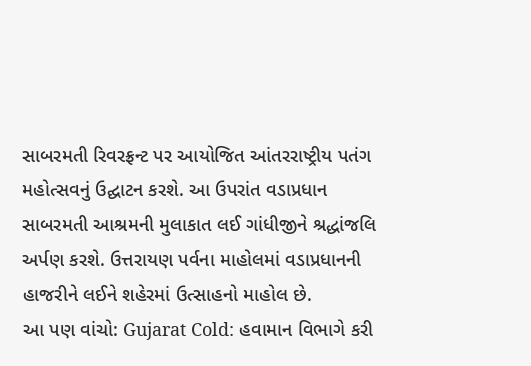સાબરમતી રિવરફ્રન્ટ પર આયોજિત આંતરરાષ્ટ્રીય પતંગ મહોત્સવનું ઉદ્ઘાટન કરશે. આ ઉપરાંત વડાપ્રધાન સાબરમતી આશ્રમની મુલાકાત લઈ ગાંધીજીને શ્રદ્ધાંજલિ અર્પણ કરશે. ઉત્તરાયણ પર્વના માહોલમાં વડાપ્રધાનની હાજરીને લઈને શહેરમાં ઉત્સાહનો માહોલ છે.
આ પણ વાંચો: Gujarat Cold: હવામાન વિભાગે કરી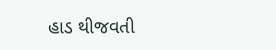હાડ થીજવતી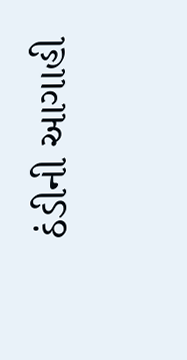ઠંડીની આગાહી